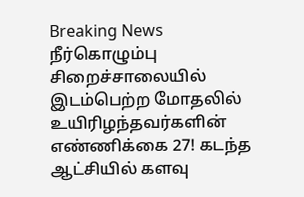Breaking News
நீர்கொழும்பு சிறைச்சாலையில் இடம்பெற்ற மோதலில் உயிரிழந்தவர்களின் எண்ணிக்கை 27! கடந்த ஆட்சியில் களவு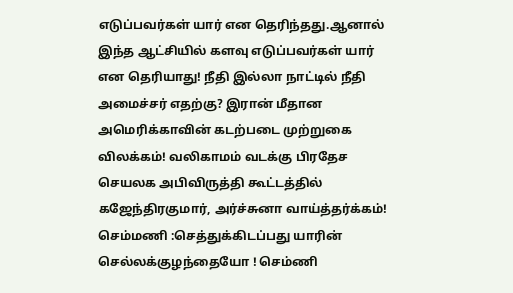எடுப்பவர்கள் யார் என தெரிந்தது.ஆனால் இந்த ஆட்சியில் களவு எடுப்பவர்கள் யார் என தெரியாது! நீதி இல்லா நாட்டில் நீதி அமைச்சர் எதற்கு? இரான் மீதான அமெரிக்காவின் கடற்படை முற்றுகை விலக்கம்! வலிகாமம் வடக்கு பிரதேச செயலக அபிவிருத்தி கூட்டத்தில் கஜேந்திரகுமார், அர்ச்சுனா வாய்த்தர்க்கம்! செம்மணி :செத்துக்கிடப்பது யாரின் செல்லக்குழந்தையோ ! செம்ணி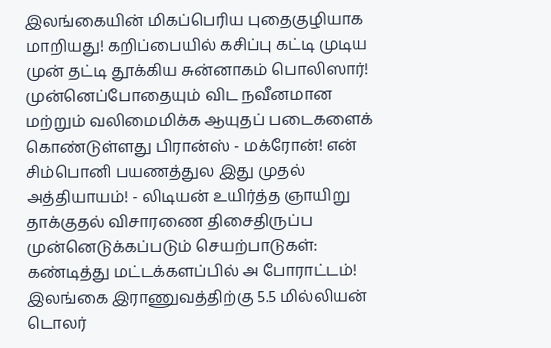இலங்கையின் மிகப்பெரிய புதைகுழியாக மாறியது! கறிப்பையில் கசிப்பு கட்டி முடிய முன் தட்டி தூக்கிய சுன்னாகம் பொலிஸார்! முன்னெப்போதையும் விட நவீனமான மற்றும் வலிமைமிக்க ஆயுதப் படைகளைக் கொண்டுள்ளது பிரான்ஸ் - மக்ரோன்! என் சிம்பொனி பயணத்துல இது முதல் அத்தியாயம்! - லிடியன் உயிர்த்த ஞாயிறு தாக்குதல் விசாரணை திசைதிருப்ப முன்னெடுக்கப்படும் செயற்பாடுகள்: கண்டித்து மட்டக்களப்பில் அ போராட்டம்! இலங்கை இராணுவத்திற்கு 5.5 மில்லியன் டொலர்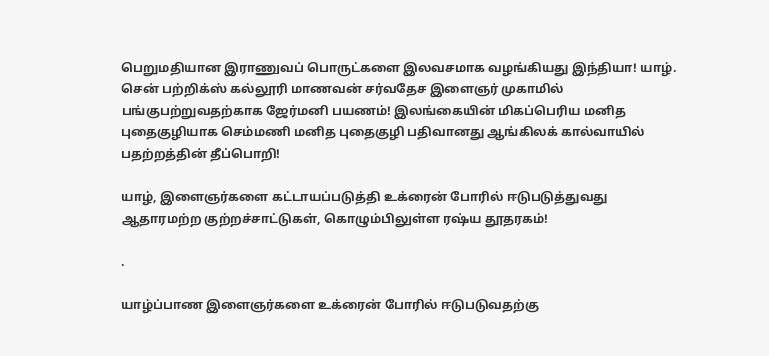பெறுமதியான இராணுவப் பொருட்களை இலவசமாக வழங்கியது இந்தியா! யாழ். சென் பற்றிக்ஸ் கல்லூரி மாணவன் சர்வதேச இளைஞர் முகாமில் பங்குபற்றுவதற்காக ஜேர்மனி பயணம்! இலங்கையின் மிகப்பெரிய மனித புதைகுழியாக செம்மணி மனித புதைகுழி பதிவானது ஆங்கிலக் கால்வாயில் பதற்றத்தின் தீப்பொறி!

யாழ், இளைஞர்களை கட்டாயப்படுத்தி உக்ரைன் போரில் ஈடுபடுத்துவது ஆதாரமற்ற குற்றச்சாட்டுகள், கொழும்பிலுள்ள ரஷ்ய தூதரகம்!

.

யாழ்ப்பாண இளைஞர்களை உக்ரைன் போரில் ஈடுபடுவதற்கு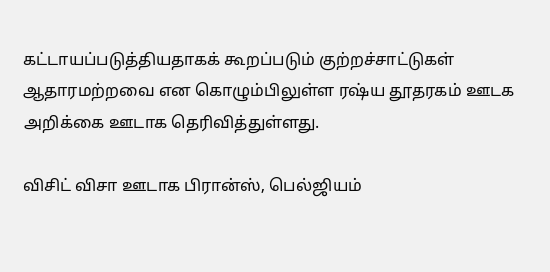கட்டாயப்படுத்தியதாகக் கூறப்படும் குற்றச்சாட்டுகள் ஆதாரமற்றவை என கொழும்பிலுள்ள ரஷ்ய தூதரகம் ஊடக அறிக்கை ஊடாக தெரிவித்துள்ளது.

விசிட் விசா ஊடாக பிரான்ஸ், பெல்ஜியம்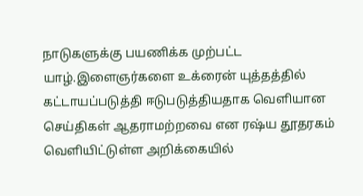நாடுகளுக்கு பயணிக்க முற்பட்ட யாழ்.இளைஞர்களை உக்ரைன் யுத்தத்தில் கட்டாயப்படுத்தி ஈடுபடுத்தியதாக வௌியான செய்திகள் ஆதராமற்றவை என ரஷ்ய தூதரகம் வௌியிட்டுள்ள அறிக்கையில்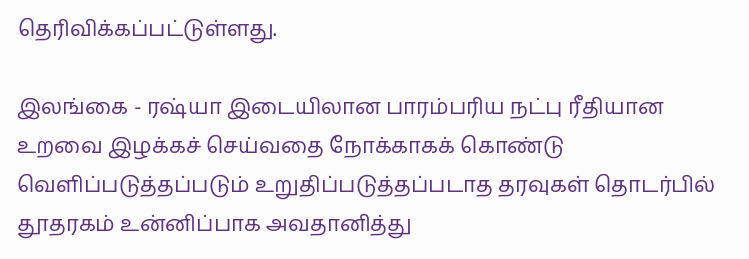தெரிவிக்கப்பட்டுள்ளது.

இலங்கை - ரஷ்யா இடையிலான பாரம்பரிய நட்பு ரீதியான உறவை இழக்கச் செய்வதை நோக்காகக் கொண்டு வௌிப்படுத்தப்படும் உறுதிப்படுத்தப்படாத தரவுகள் தொடர்பில் தூதரகம் உன்னிப்பாக அவதானித்து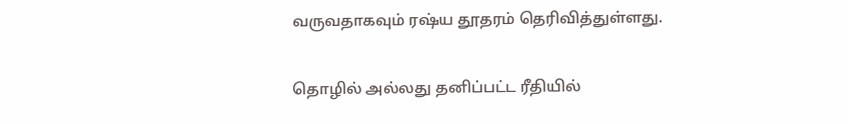வருவதாகவும் ரஷ்ய தூதரம் தெரிவித்துள்ளது.

தொழில் அல்லது தனிப்பட்ட ரீதியில்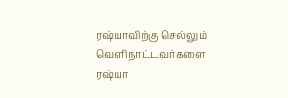ரஷ்யாவிற்கு செல்லும் வௌிநாட்டவர்களை ரஷ்யா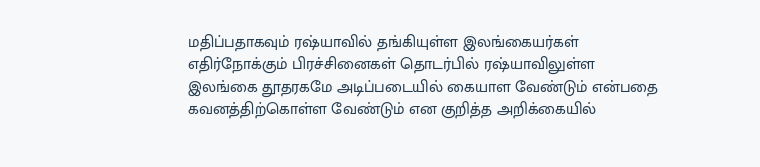மதிப்பதாகவும் ரஷ்யாவில் தங்கியுள்ள இலங்கையர்கள் எதிர்நோக்கும் பிரச்சினைகள் தொடர்பில் ரஷ்யாவிலுள்ள இலங்கை தூதரகமே அடிப்படையில் கையாள வேண்டும் என்பதை கவனத்திற்கொள்ள வேண்டும் என குறித்த அறிக்கையில்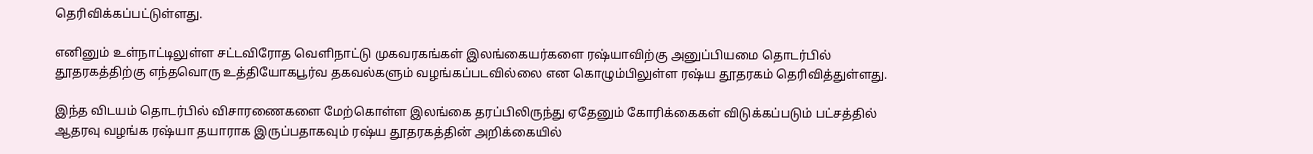தெரிவிக்கப்பட்டுள்ளது.

எனினும் உள்நாட்டிலுள்ள சட்டவிரோத வௌிநாட்டு முகவரகங்கள் இலங்கையர்களை ரஷ்யாவிற்கு அனுப்பியமை தொடர்பில் தூதரகத்திற்கு எந்தவொரு உத்தியோகபூர்வ தகவல்களும் வழங்கப்படவில்லை என கொழும்பிலுள்ள ரஷ்ய தூதரகம் தெரிவித்துள்ளது.

இந்த விடயம் தொடர்பில் விசாரணைகளை மேற்கொள்ள இலங்கை தரப்பிலிருந்து ஏதேனும் கோரிக்கைகள் விடுக்கப்படும் பட்சத்தில் ஆதரவு வழங்க ரஷ்யா தயாராக இருப்பதாகவும் ரஷ்ய தூதரகத்தின் அறிக்கையில்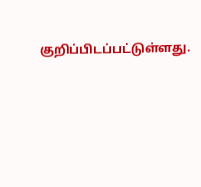குறிப்பிடப்பட்டுள்ளது.